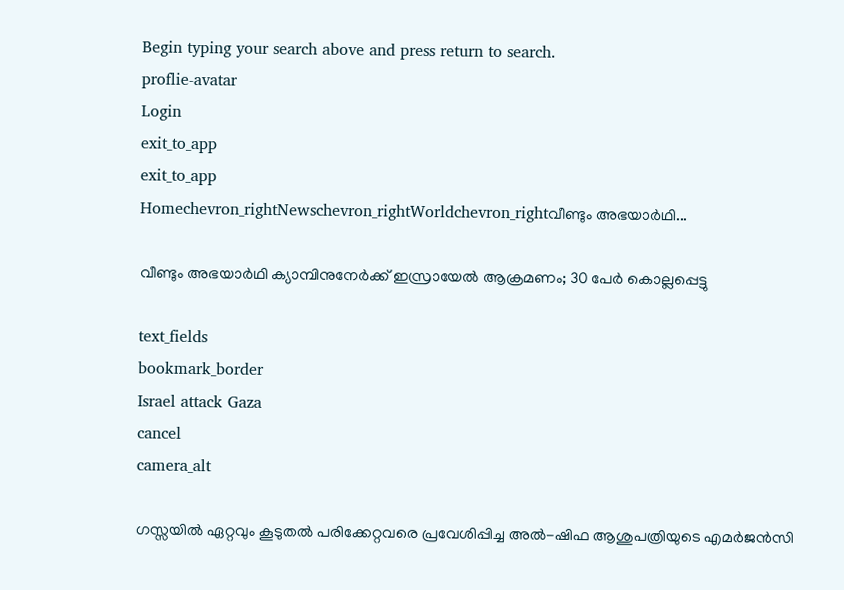Begin typing your search above and press return to search.
proflie-avatar
Login
exit_to_app
exit_to_app
Homechevron_rightNewschevron_rightWorldchevron_rightവീണ്ടും അഭയാർഥി...

വീണ്ടും അഭയാർഥി ക്യാമ്പിനുനേർക്ക് ഇസ്രായേൽ ആക്രമണം; 30 പേർ കൊല്ലപ്പെട്ടു

text_fields
bookmark_border
Israel attack Gaza
cancel
camera_alt

ഗസ്സയിൽ ഏറ്റവും കൂടുതൽ പരിക്കേറ്റവരെ പ്രവേശിപ്പിച്ച അൽ-ഷിഫ ആശുപത്രിയുടെ എമർജൻസി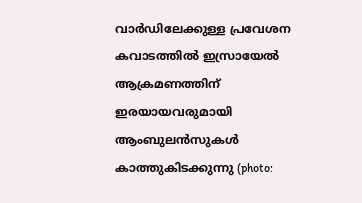വാർഡിലേക്കുള്ള പ്രവേശന കവാടത്തിൽ ഇസ്രായേൽ ആക്രമണത്തിന് ഇരയായവരുമായി ആംബുലൻസുകൾ കാത്തുകിടക്കുന്നു (photo: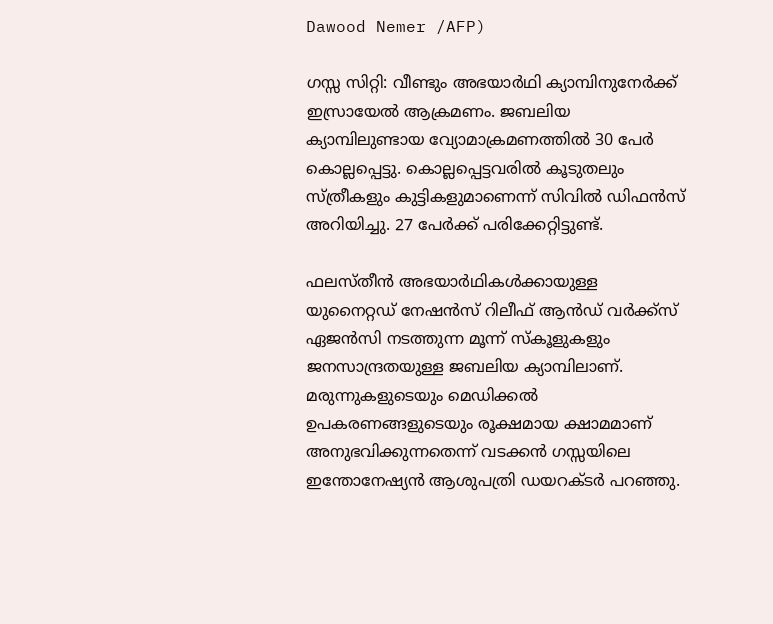Dawood Nemer /AFP)

ഗസ്സ സിറ്റി: വീണ്ടും അഭയാർഥി ക്യാമ്പിനുനേർക്ക് ഇസ്രായേൽ ആക്രമണം. ജബലിയ ക്യാമ്പിലുണ്ടായ വ്യോമാക്രമണത്തിൽ 30 പേർ കൊല്ലപ്പെട്ടു. കൊല്ലപ്പെട്ടവരിൽ കൂടുതലും സ്ത്രീകളും കുട്ടികളുമാണെന്ന് സിവിൽ ഡിഫൻസ് അറിയിച്ചു. 27 പേർക്ക് പരിക്കേറ്റിട്ടുണ്ട്.

ഫലസ്തീൻ അഭയാർഥികൾക്കായുള്ള യുനൈറ്റഡ് നേഷൻസ് റിലീഫ് ആൻഡ് വർക്ക്സ് ഏജൻസി നടത്തുന്ന മൂന്ന് സ്കൂളുകളും ജനസാന്ദ്രതയുള്ള ജബലിയ ക്യാമ്പിലാണ്. മരുന്നുകളുടെയും മെഡിക്കൽ ഉപകരണങ്ങളുടെയും രൂക്ഷമായ ക്ഷാമമാണ് അനുഭവിക്കുന്നതെന്ന് വടക്കൻ ഗസ്സയിലെ ഇന്തോനേഷ്യൻ ആശുപത്രി ഡയറക്ടർ പറഞ്ഞു.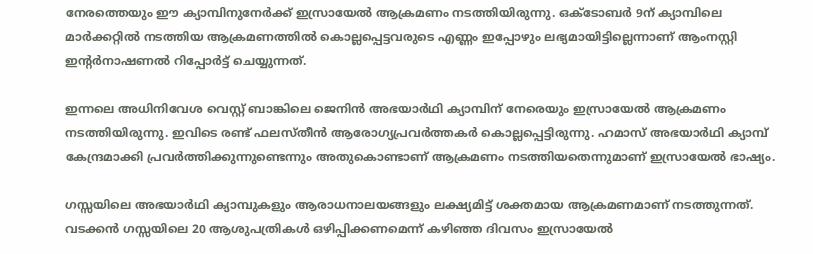നേരത്തെയും ഈ ക്യാമ്പിനുനേർക്ക് ഇസ്രായേൽ ആക്രമണം നടത്തിയിരുന്നു. ഒക്ടോബർ 9ന് ക്യാമ്പിലെ മാർക്കറ്റിൽ നടത്തിയ ആക്രമണത്തിൽ കൊല്ലപ്പെട്ടവരുടെ എണ്ണം ഇപ്പോഴും ലഭ്യമായിട്ടില്ലെന്നാണ് ആംനസ്റ്റി ഇന്‍റർനാഷണൽ റിപ്പോർട്ട് ചെയ്യുന്നത്.

ഇന്നലെ അധിനിവേശ വെസ്റ്റ് ബാങ്കിലെ ജെനിൻ അഭയാർഥി ക്യാമ്പിന് നേരെയും ഇസ്രായേൽ ആക്രമണം നടത്തിയിരുന്നു. ഇവിടെ രണ്ട് ഫലസ്തീൻ ആരോഗ്യപ്രവർത്തകർ കൊല്ലപ്പെട്ടിരുന്നു. ഹമാസ് അഭയാർഥി ക്യാമ്പ് കേന്ദ്രമാക്കി പ്രവർത്തിക്കുന്നുണ്ടെന്നും അതുകൊണ്ടാണ് ആക്രമണം നടത്തിയതെന്നുമാണ് ഇസ്രായേൽ ഭാഷ്യം.

ഗസ്സയിലെ അഭയാർഥി ക്യാമ്പുകളും ആരാധനാലയങ്ങളും ലക്ഷ്യമിട്ട് ശക്തമായ ആക്രമണമാണ് നടത്തുന്നത്. വടക്കൻ ഗസ്സയിലെ 20 ആശുപത്രികൾ ഒഴിപ്പിക്കണമെന്ന് കഴിഞ്ഞ ദിവസം ഇസ്രായേൽ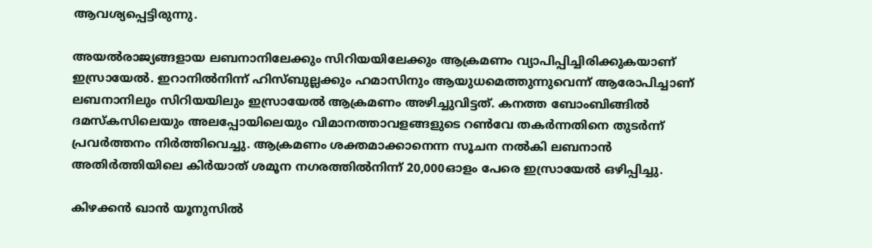ആവശ്യപ്പെട്ടിരുന്നു.

അയൽരാജ്യങ്ങളായ ലബനാനിലേക്കും സിറിയയിലേക്കും ആക്രമണം വ്യാപിപ്പിച്ചിരിക്കുകയാണ് ഇസ്രായേൽ. ഇറാനിൽനിന്ന് ഹിസ്ബുല്ലക്കും ഹമാസിനും ആയുധമെത്തുന്നുവെന്ന് ആരോപിച്ചാണ് ലബനാനിലും സിറിയയിലും ഇസ്രായേൽ ആക്രമണം അഴിച്ചുവിട്ടത്. കനത്ത ബോംബിങ്ങിൽ ദമസ്കസിലെയും അലപ്പോയിലെയും വിമാനത്താവളങ്ങളുടെ റൺവേ തകർന്നതിനെ തുടർന്ന് പ്രവർത്തനം നിർത്തിവെച്ചു. ആക്രമണം ശക്തമാക്കാനെന്ന സൂചന നൽകി ലബനാൻ അതിർത്തിയിലെ കിർയാത് ശമൂന നഗരത്തിൽനിന്ന് 20,000ഓളം പേരെ ഇസ്രായേൽ ഒഴിപ്പിച്ചു.

കിഴക്കൻ ഖാൻ യൂനുസിൽ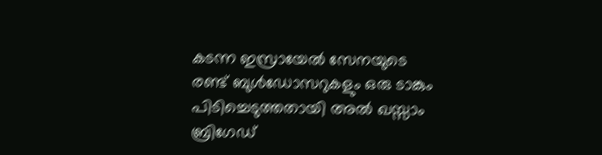കടന്ന ഇസ്രായേൽ സേനയുടെ രണ്ട് ബുൾഡോസറുകളും ഒരു ടാങ്കും പിടിച്ചെടുത്തതായി അൽ ഖസ്സാം ബ്രിഗേഡ്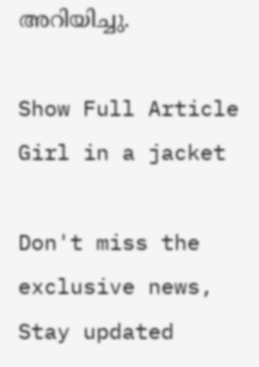അറിയിച്ചു.

Show Full Article
Girl in a jacket

Don't miss the exclusive news, Stay updated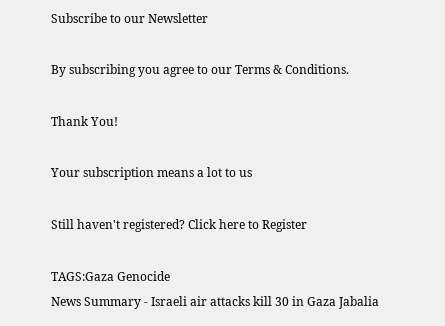Subscribe to our Newsletter

By subscribing you agree to our Terms & Conditions.

Thank You!

Your subscription means a lot to us

Still haven't registered? Click here to Register

TAGS:Gaza Genocide
News Summary - Israeli air attacks kill 30 in Gaza Jabalia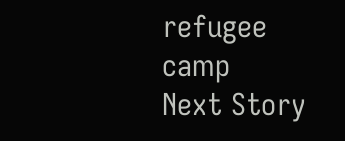refugee camp
Next Story